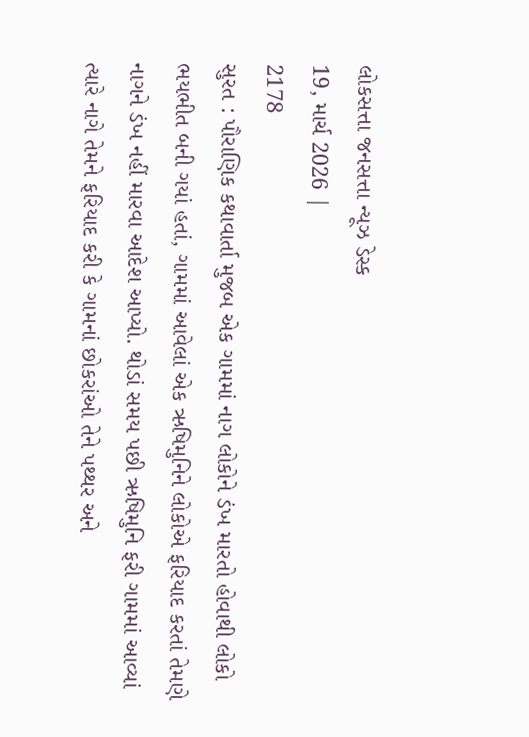લોકસત્તા જનસત્તા ન્યૂઝ ડેસ્ક
19, માર્ચ 2026 |
2178
સુરત : પૌરાણિક કથાવાર્તા મુજબ એક ગામમાં નાગ લોકોને ડંખ મારતો હોવાથી લોકો ભયભીત બની ગયાં હતાં, ગામમાં આવેલાં એક ઋષિમુનિને લોકોએ ફરિયાદ કરતાં તેમણે નાગને ડંખ નહીં મારવા આદેશ આપ્યો. થોડાં સમય પછી ઋષિમુનિ ફરી ગામમાં આવ્યાં ત્યારે નાગે તેમને ફરિયાદ કરી કે ગામનાં છોકરાંઓ તેને પથ્થર અને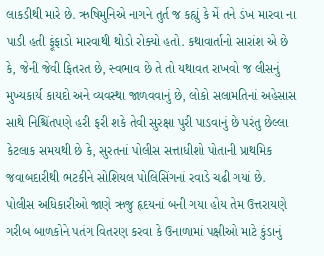લાકડીથી મારે છે. ઋષિમુનિએ નાગને તુર્ત જ કહ્યું કે મેં તને ડંખ મારવા ના પાડી હતી ફૂંફાડો મારવાથી થોડો રોક્યો હતો. કથાવાર્તાનો સારાંશ એ છે કે, જેની જેવી ફિતરત છે, સ્વભાવ છે તે તો યથાવત રાખવો જ લીસનું મુખ્યકાર્ય કાયદો અને વ્યવસ્થા જાળવવાનું છે, લોકો સલામતિનાં અહેસાસ સાથે નિશ્ચિંતપણે હરી ફરી શકે તેવી સુરક્ષા પુરી પાડવાનું છે પરંતુ છેલ્લા કેટલાક સમયથી છે કે, સુરતનાં પોલીસ સત્તાધીશો પોતાની પ્રાથમિક જવાબદારીથી ભટકીને સોશિયલ પોલિસિંગનાં રવાડે ચઢી ગયાં છે. પોલીસ અધિકારીઓ જાણે ઋજુ હૃદયનાં બની ગયા હોય તેમ ઉત્તરાયણે ગરીબ બાળકોને પતંગ વિતરણ કરવા કે ઉનાળામાં પક્ષીઓ માટે કુંડાનું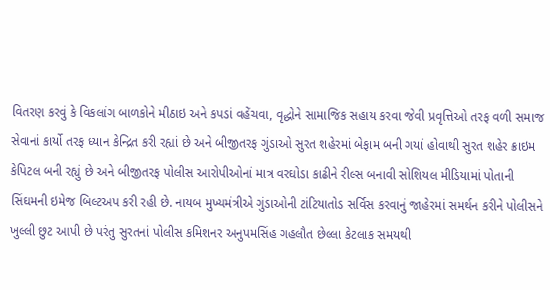વિતરણ કરવું કે વિકલાંગ બાળકોને મીઠાઇ અને કપડાં વહેંચવા, વૃદ્ધોને સામાજિક સહાય કરવા જેવી પ્રવૃત્તિઓ તરફ વળી સમાજ સેવાનાં કાર્યો તરફ ધ્યાન કેન્દ્રિત કરી રહ્યાં છે અને બીજીતરફ ગુંડાઓ સુરત શહેરમાં બેફામ બની ગયાં હોવાથી સુરત શહેર ક્રાઇમ કેપિટલ બની રહ્યું છે અને બીજીતરફ પોલીસ આરોપીઓનાં માત્ર વરઘોડા કાઢીને રીલ્સ બનાવી સોશિયલ મીડિયામાં પોતાની સિંઘમની ઇમેજ બિલ્ટઅપ કરી રહી છે. નાયબ મુખ્યમંત્રીએ ગુંડાઓની ટાંટિયાતોડ સર્વિસ કરવાનું જાહેરમાં સમર્થન કરીને પોલીસને ખુલ્લી છુટ આપી છે પરંતુ સુરતનાં પોલીસ કમિશનર અનુપમસિંહ ગહલૌત છેલ્લા કેટલાક સમયથી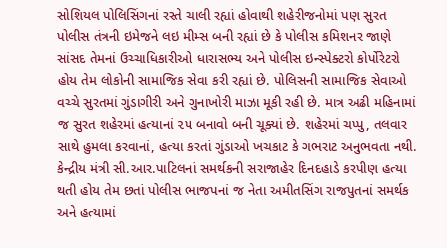સોશિયલ પોલિસિંગનાં રસ્તે ચાલી રહ્યાં હોવાથી શહેરીજનોમાં પણ સુરત પોલીસ તંત્રની ઇમેજને લઇ મીમ્સ બની રહ્યાં છે કે પોલીસ કમિશનર જાણે સાંસદ તેમનાં ઉચ્ચાધિકારીઓ ધારાસભ્ય અને પોલીસ ઇન્સ્પેક્ટરો કોર્પોરેટરો હોય તેમ લોકોની સામાજિક સેવા કરી રહ્યાં છે. પોલિસની સામાજિક સેવાઓ વચ્ચે સુરતમાં ગુંડાગીરી અને ગુનાખોરી માઝા મૂકી રહી છે. માત્ર અઢી મહિનામાં જ સુરત શહેરમાં હત્યાનાં ૨૫ બનાવો બની ચૂક્યાં છે. શહેરમાં ચપ્પુ, તલવાર સાથે હુમલા કરવાનાં, હત્યા કરતાં ગુંડાઓ ખચકાટ કે ગભરાટ અનુભવતા નથી. કેન્દ્રીય મંત્રી સી.આર.પાટિલનાં સમર્થકની સરાજાહેર દિનદહાડે કરપીણ હત્યા થતી હોય તેમ છતાં પોલીસ ભાજપનાં જ નેતા અમીતસિંગ રાજપુતનાં સમર્થક અને હત્યામાં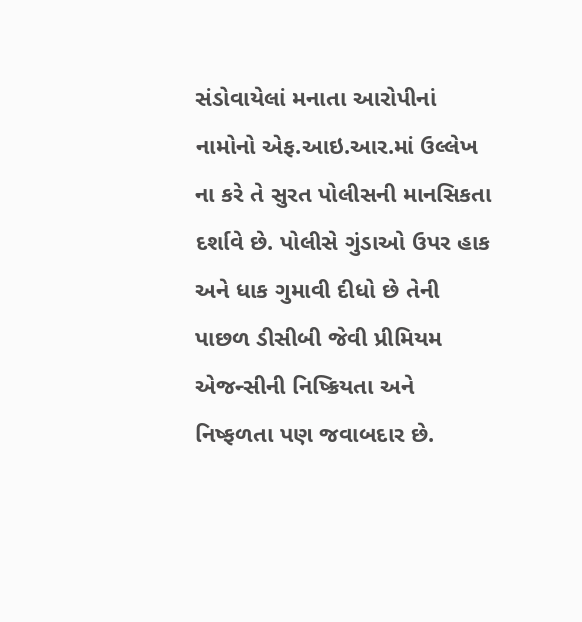સંડોવાયેલાં મનાતા આરોપીનાં નામોનો એફ.આઇ.આર.માં ઉલ્લેખ ના કરે તે સુરત પોલીસની માનસિકતા દર્શાવે છે. પોલીસે ગુંડાઓ ઉપર હાક અને ધાક ગુમાવી દીધો છે તેની પાછળ ડીસીબી જેવી પ્રીમિયમ એજન્સીની નિષ્ક્રિયતા અને નિષ્ફળતા પણ જવાબદાર છે.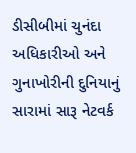ડીસીબીમાં ચુનંદા અધિકારીઓ અને ગુનાખોરીની દુનિયાનું સારામાં સારૂ નેટવર્ક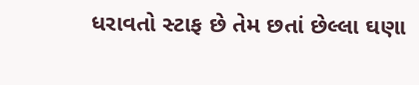ધરાવતો સ્ટાફ છે તેમ છતાં છેલ્લા ઘણા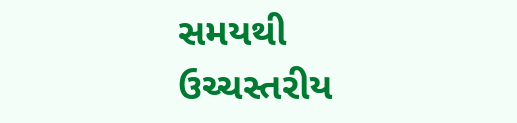સમયથી ઉચ્ચસ્તરીય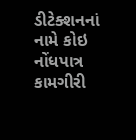ડીટેક્શનનાં નામે કોઇ નોંધપાત્ર કામગીરી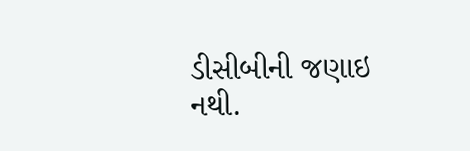ડીસીબીની જણાઇ નથી.